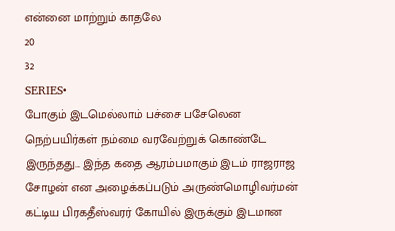என்னை மாற்றும் காதலே
20
32
SERIES•
போகும் இடமெல்லாம் பச்சை பசேலென நெற்பயிர்கள் நம்மை வரவேற்றுக் கொண்டே இருந்தது... இந்த கதை ஆரம்பமாகும் இடம் ராஜராஜ சோழன் என அழைக்கப்படும் அருண்மொழிவர்மன் கட்டிய பிரகதீஸ்வரர் கோயில் இருக்கும் இடமான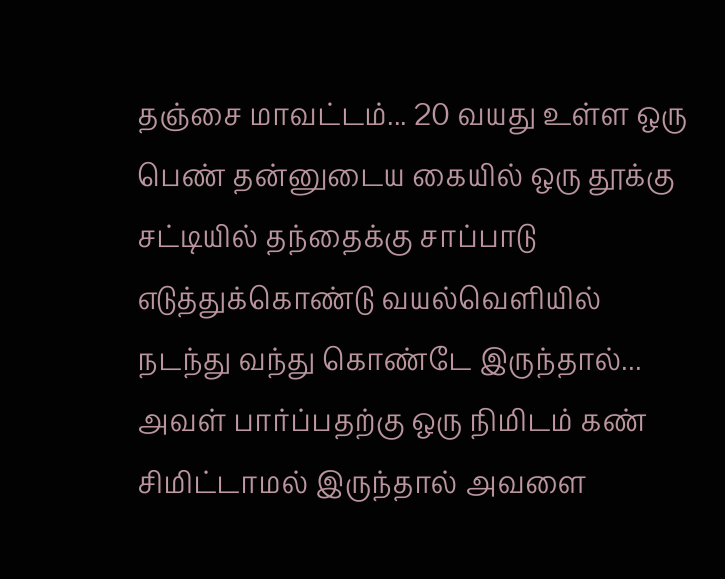தஞ்சை மாவட்டம்... 20 வயது உள்ள ஒரு பெண் தன்னுடைய கையில் ஒரு தூக்கு சட்டியில் தந்தைக்கு சாப்பாடு எடுத்துக்கொண்டு வயல்வெளியில் நடந்து வந்து கொண்டே இருந்தால்... அவள் பார்ப்பதற்கு ஒரு நிமிடம் கண் சிமிட்டாமல் இருந்தால் அவளை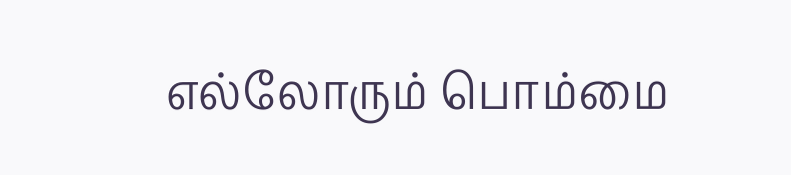எல்லோரும் பொம்மை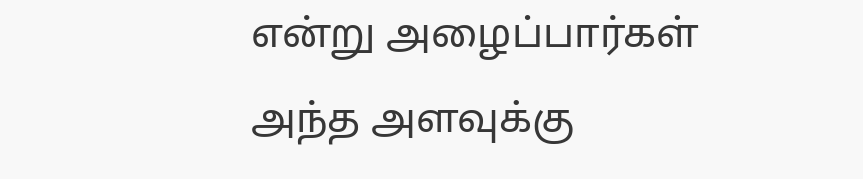என்று அழைப்பார்கள் அந்த அளவுக்கு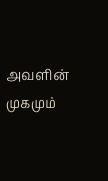அவளின் முகமும்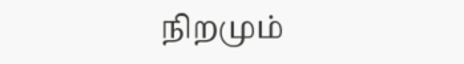நிறமும்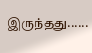இருந்தது......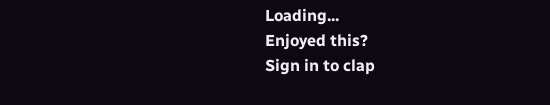Loading...
Enjoyed this?
Sign in to clap